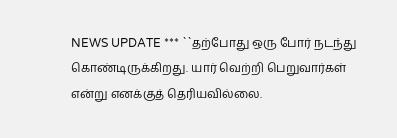NEWS UPDATE *** ``தற்போது ஒரு போர் நடந்து கொண்டிருக்கிறது. யார் வெற்றி பெறுவார்கள் என்று எனக்குத் தெரியவில்லை.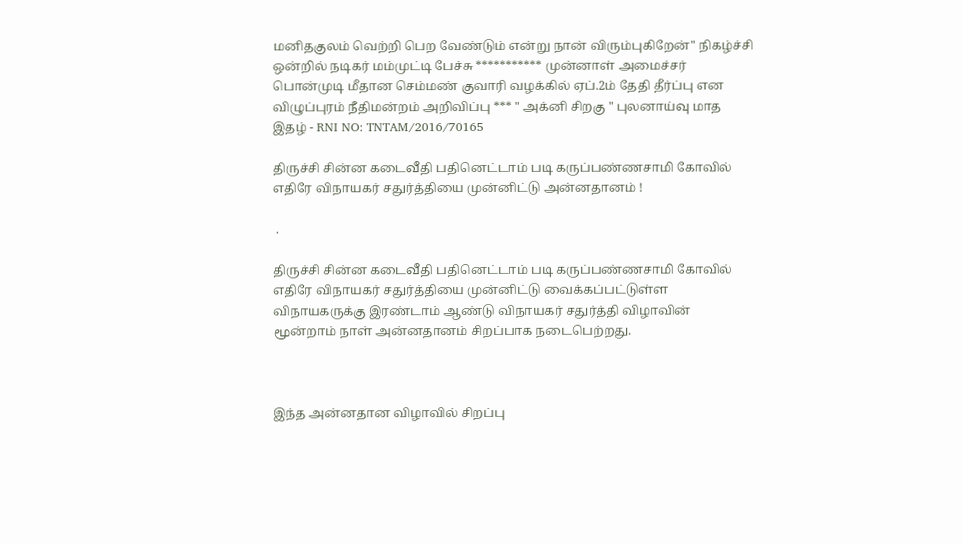மனிதகுலம் வெற்றி பெற வேண்டும் என்று நான் விரும்புகிறேன்" நிகழ்ச்சி ஒன்றில் நடிகர் மம்முட்டி பேச்சு *********** முன்னாள் அமைச்சர் பொன்முடி மீதான செம்மண் குவாரி வழக்கில் ஏப்.2ம் தேதி தீர்ப்பு என விழுப்புரம் நீதிமன்றம் அறிவிப்பு *** " அக்னி சிறகு " புலனாய்வு மாத இதழ் - RNI NO: TNTAM/2016/70165

திருச்சி சின்ன கடைவீதி பதினெட்டாம் படி கருப்பண்ணசாமி கோவில் எதிரே விநாயகர் சதுர்த்தியை முன்னிட்டு அன்னதானம் !

 .

திருச்சி சின்ன கடைவீதி பதினெட்டாம் படி கருப்பண்ணசாமி கோவில் எதிரே விநாயகர் சதுர்த்தியை முன்னிட்டு வைக்கப்பட்டுள்ள விநாயகருக்கு இரண்டாம் ஆண்டு விநாயகர் சதுர்த்தி விழாவின் மூன்றாம் நாள் அன்னதானம் சிறப்பாக நடைபெற்றது.



இந்த அன்னதான விழாவில் சிறப்பு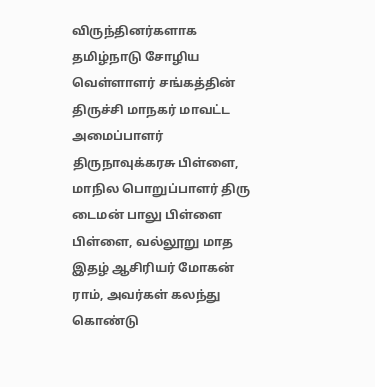விருந்தினர்களாக தமிழ்நாடு சோழிய வெள்ளாளர் சங்கத்தின் திருச்சி மாநகர் மாவட்ட அமைப்பாளர் திருநாவுக்கரசு பிள்ளை, மாநில பொறுப்பாளர் திரு டைமன் பாலு பிள்ளை பிள்ளை, வல்லூறு மாத இதழ் ஆசிரியர் மோகன் ராம், அவர்கள் கலந்து கொண்டு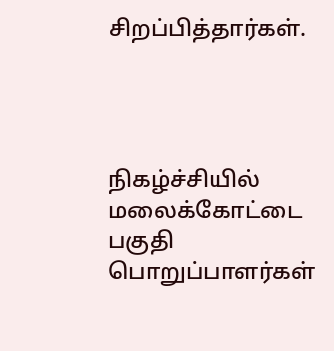சிறப்பித்தார்கள்.




நிகழ்ச்சியில் மலைக்கோட்டை பகுதி பொறுப்பாளர்கள்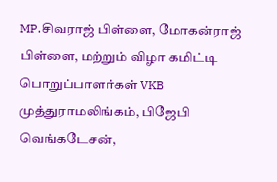MP.சிவராஜ் பிள்ளை, மோகன்ராஜ் பிள்ளை, மற்றும் விழா கமிட்டி பொறுப்பாளர்கள் VKB முத்துராமலிங்கம், பிஜேபி வெங்கடேசன்,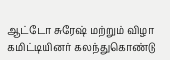ஆட்டோ சுரேஷ் மற்றும் விழா கமிட்டியினர் கலந்துகொண்டு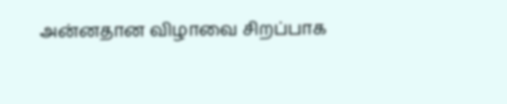அன்னதான விழாவை சிறப்பாக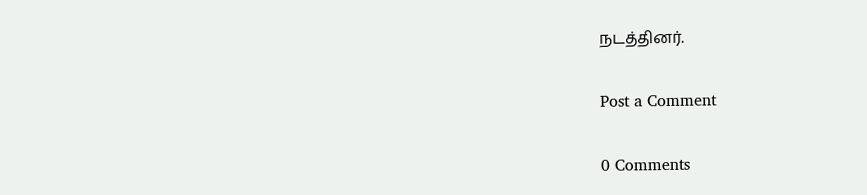நடத்தினர்.

Post a Comment

0 Comments